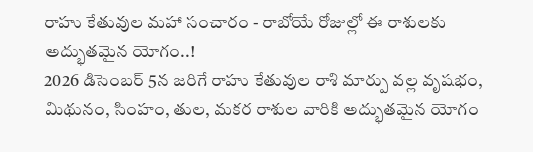రాహు కేతువుల మహా సంచారం - రాబోయే రోజుల్లో ఈ రాశులకు అద్భుతమైన యోగం..!
2026 డిసెంబర్ 5న జరిగే రాహు కేతువుల రాశి మార్పు వల్ల వృషభం, మిథునం, సింహం, తుల, మకర రాశుల వారికి అద్భుతమైన యోగం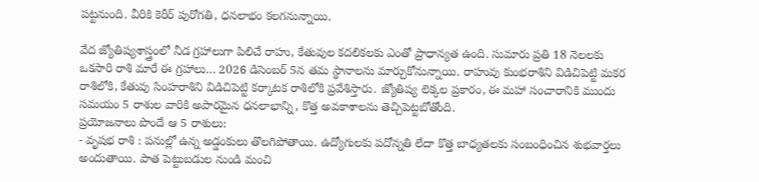పట్టనుంది. వీరికి కెరీర్ పురోగతి, ధనలాభం కలగనున్నాయి.

వేద జ్యోతిష్యశాస్త్రంలో నీడ గ్రహాలుగా పిలిచే రాహు, కేతువుల కదలికలకు ఎంతో ప్రాధాన్యత ఉంది. సుమారు ప్రతి 18 నెలలకు ఒకసారి రాశి మారే ఈ గ్రహాలు… 2026 డిసెంబర్ 5న తమ స్థానాలను మార్చుకోనున్నాయి. రాహువు కుంభరాశిని విడిచిపెట్టి మకర రాశిలోకి, కేతువు సింహరాశిని విడిచిపెట్టి కర్కాటక రాశిలోకి ప్రవేశిస్తారు. జ్యోతిష్య లెక్కల ప్రకారం, ఈ మహా సంచారానికి ముందు సమయం 5 రాశుల వారికి అపారమైన ధనలాభాన్ని, కొత్త అవకాశాలను తెచ్చిపెట్టబోతోంది.
ప్రయోజనాలు పొందే ఆ 5 రాశులు:
- వృషభ రాశి : పనుల్లో ఉన్న అడ్డంకులు తొలగిపోతాయి. ఉద్యోగులకు పదోన్నతి లేదా కొత్త బాధ్యతలకు సంబంధించిన శుభవార్తలు అందుతాయి. పాత పెట్టుబడుల నుండి మంచి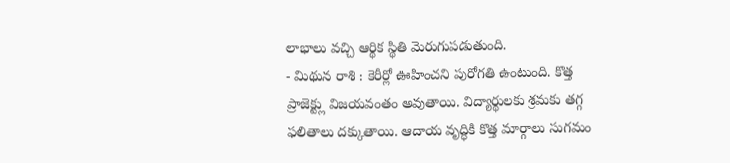లాభాలు వచ్చి ఆర్థిక స్థితి మెరుగుపడుతుంది.
- మిథున రాశి : కెరీర్లో ఊహించని పురోగతి ఉంటుంది. కొత్త ప్రాజెక్ట్లు విజయవంతం అవుతాయి. విద్యార్థులకు శ్రమకు తగ్గ ఫలితాలు దక్కుతాయి. ఆదాయ వృద్ధికి కొత్త మార్గాలు సుగమం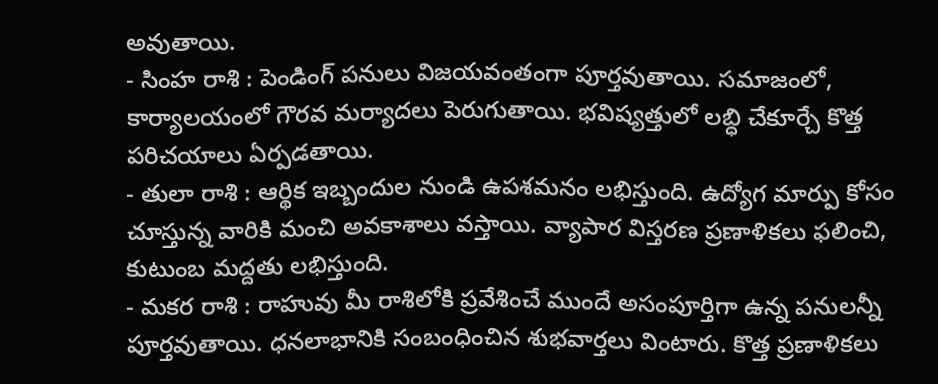అవుతాయి.
- సింహ రాశి : పెండింగ్ పనులు విజయవంతంగా పూర్తవుతాయి. సమాజంలో, కార్యాలయంలో గౌరవ మర్యాదలు పెరుగుతాయి. భవిష్యత్తులో లబ్ధి చేకూర్చే కొత్త పరిచయాలు ఏర్పడతాయి.
- తులా రాశి : ఆర్థిక ఇబ్బందుల నుండి ఉపశమనం లభిస్తుంది. ఉద్యోగ మార్పు కోసం చూస్తున్న వారికి మంచి అవకాశాలు వస్తాయి. వ్యాపార విస్తరణ ప్రణాళికలు ఫలించి, కుటుంబ మద్దతు లభిస్తుంది.
- మకర రాశి : రాహువు మీ రాశిలోకి ప్రవేశించే ముందే అసంపూర్తిగా ఉన్న పనులన్నీ పూర్తవుతాయి. ధనలాభానికి సంబంధించిన శుభవార్తలు వింటారు. కొత్త ప్రణాళికలు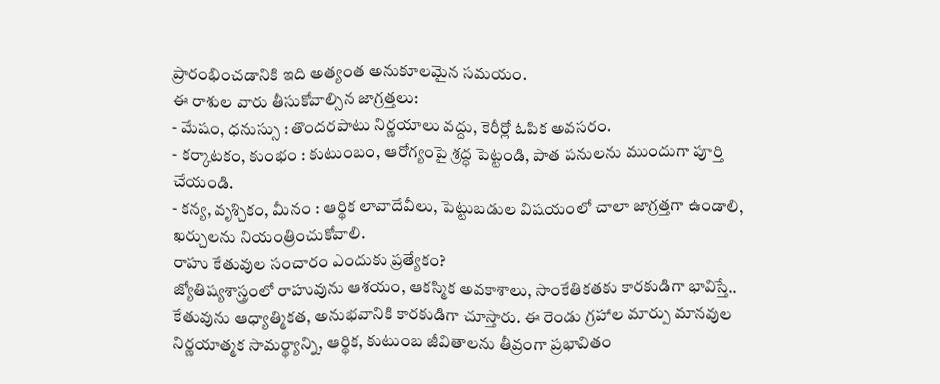ప్రారంభించడానికి ఇది అత్యంత అనుకూలమైన సమయం.
ఈ రాశుల వారు తీసుకోవాల్సిన జాగ్రత్తలు:
- మేషం, ధనుస్సు : తొందరపాటు నిర్ణయాలు వద్దు, కెరీర్లో ఓపిక అవసరం.
- కర్కాటకం, కుంభం : కుటుంబం, ఆరోగ్యంపై శ్రద్ధ పెట్టండి, పాత పనులను ముందుగా పూర్తి చేయండి.
- కన్య, వృశ్చికం, మీనం : ఆర్థిక లావాదేవీలు, పెట్టుబడుల విషయంలో చాలా జాగ్రత్తగా ఉండాలి, ఖర్చులను నియంత్రించుకోవాలి.
రాహు కేతువుల సంచారం ఎందుకు ప్రత్యేకం?
జ్యోతిష్యశాస్త్రంలో రాహువును ఆశయం, ఆకస్మిక అవకాశాలు, సాంకేతికతకు కారకుడిగా భావిస్తే.. కేతువును ఆధ్యాత్మికత, అనుభవానికి కారకుడిగా చూస్తారు. ఈ రెండు గ్రహాల మార్పు మానవుల నిర్ణయాత్మక సామర్థ్యాన్ని, ఆర్థిక, కుటుంబ జీవితాలను తీవ్రంగా ప్రభావితం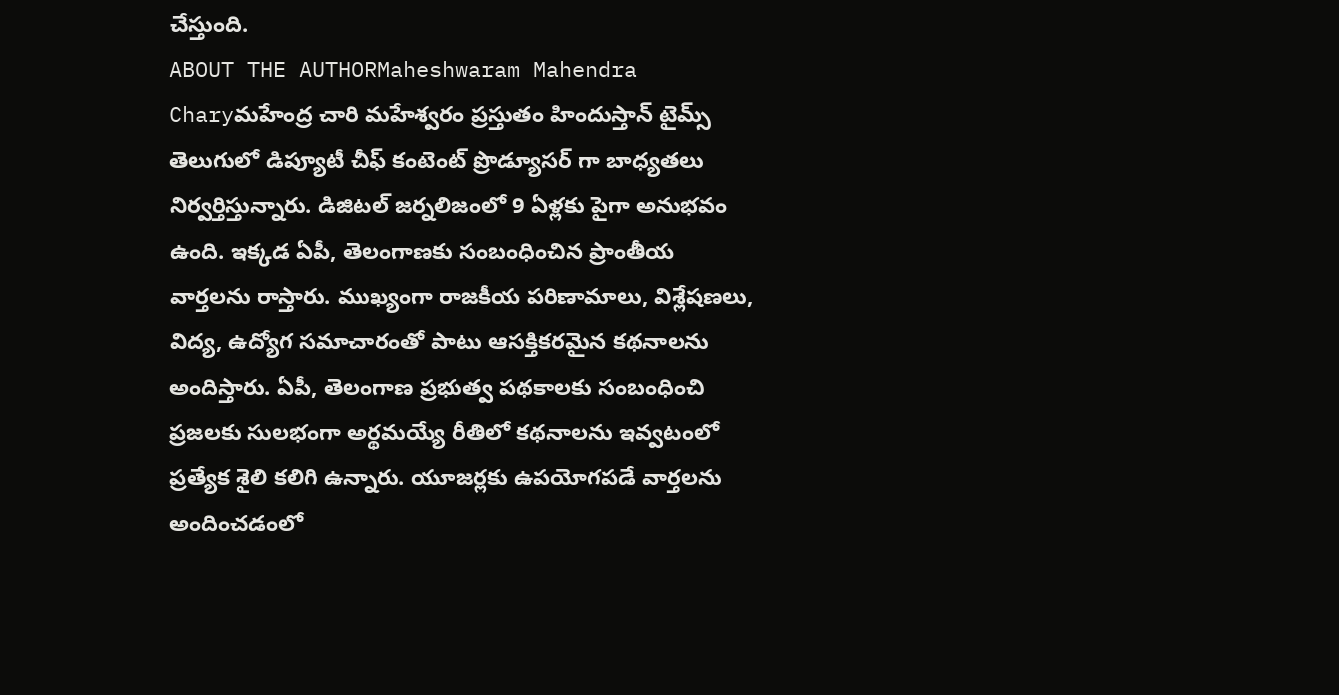చేస్తుంది.
ABOUT THE AUTHORMaheshwaram Mahendra Charyమహేంద్ర చారి మహేశ్వరం ప్రస్తుతం హిందుస్తాన్ టైమ్స్ తెలుగులో డిప్యూటీ చీఫ్ కంటెంట్ ప్రొడ్యూసర్ గా బాధ్యతలు నిర్వర్తిస్తున్నారు. డిజిటల్ జర్నలిజంలో 9 ఏళ్లకు పైగా అనుభవం ఉంది. ఇక్కడ ఏపీ, తెలంగాణకు సంబంధించిన ప్రాంతీయ వార్తలను రాస్తారు. ముఖ్యంగా రాజకీయ పరిణామాలు, విశ్లేషణలు, విద్య, ఉద్యోగ సమాచారంతో పాటు ఆసక్తికరమైన కథనాలను అందిస్తారు. ఏపీ, తెలంగాణ ప్రభుత్వ పథకాలకు సంబంధించి ప్రజలకు సులభంగా అర్థమయ్యే రీతిలో కథనాలను ఇవ్వటంలో ప్రత్యేక శైలి కలిగి ఉన్నారు. యూజర్లకు ఉపయోగపడే వార్తలను అందించడంలో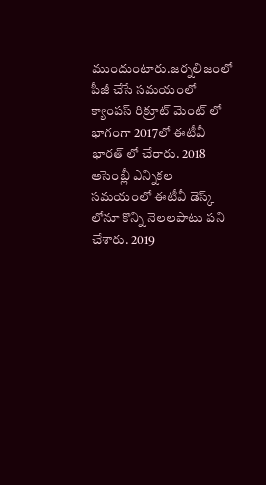ముందుంటారు.జర్నలిజంలో పీజీ చేసే సమయంలో క్యాంపస్ రిక్రూట్ మెంట్ లో భాగంగా 2017లో ఈటీవీ భారత్ లో చేరారు. 2018 అసెంబ్లీ ఎన్నికల సమయంలో ఈటీవీ డెస్క్ లోనూ కొన్ని నెలలపాటు పని చేశారు. 2019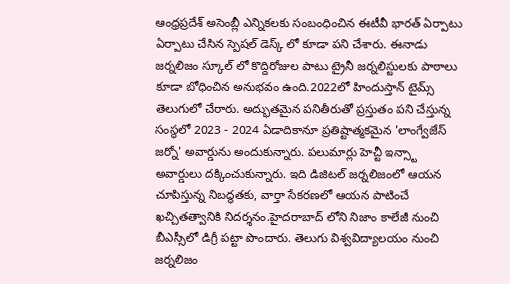ఆంధ్రప్రదేశ్ అసెంబ్లీ ఎన్నికలకు సంబంధించిన ఈటీవీ భారత్ ఏర్పాటు ఏర్పాటు చేసిన స్పెషల్ డెస్క్ లో కూడా పని చేశారు. ఈనాడు జర్నలిజం స్కూల్ లో కొద్దిరోజుల పాటు ట్రైనీ జర్నలిస్టులకు పాఠాలు కూడా బోధించిన అనుభవం ఉంది.2022లో హిందుస్తాన్ టైమ్స్ తెలుగులో చేరారు. అద్భుతమైన పనితీరుతో ప్రస్తుతం పని చేస్తున్న సంస్థలో 2023 - 2024 ఏడాదికానూ ప్రతిష్టాత్మకమైన 'లాంగ్వేజేస్ జర్నో' అవార్డును అందుకున్నారు. పలుమార్లు హెచ్టీ ఇన్స్టా అవార్డులు దక్కించుకున్నారు. ఇది డిజిటల్ జర్నలిజంలో ఆయన చూపిస్తున్న నిబద్ధతకు, వార్తా సేకరణలో ఆయన పాటించే ఖచ్చితత్వానికి నిదర్శనం.హైదరాబాద్ లోని నిజాం కాలేజీ నుంచి బీఎస్సీలో డిగ్రీ పట్టా పొందారు. తెలుగు విశ్వవిద్యాలయం నుంచి జర్నలిజం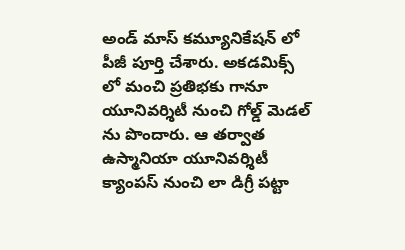అండ్ మాస్ కమ్యూనికేషన్ లో పీజీ పూర్తి చేశారు. అకడమిక్స్ లో మంచి ప్రతిభకు గానూ యూనివర్శిటీ నుంచి గోల్డ్ మెడల్ ను పొందారు. ఆ తర్వాత ఉస్మానియా యూనివర్శిటీ క్యాంపస్ నుంచి లా డిగ్రీ పట్టా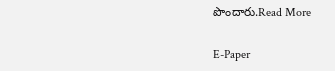పొందారు.Read More

E-Paper